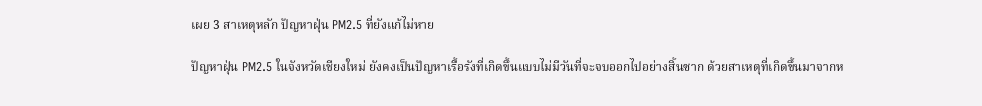เผย 3 สาเหตุหลัก ปัญหาฝุ่น PM2.5 ที่ยังแก้ไม่หาย

ปัญหาฝุ่น PM2.5 ในจังหวัดเชียงใหม่ ยังคงเป็นปัญหาเรื้อรังที่เกิดขึ้นแบบไม่มีวันที่จะจบออกไปอย่างสิ้นซาก ด้วยสาเหตุที่เกิดขึ้นมาจากห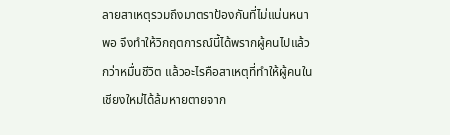ลายสาเหตุรวมถึงมาตราป้องกันที่ไม่แน่นหนาพอ จึงทำให้วิกฤตการณ์นี้ได้พรากผู้คนไปแล้วกว่าหมื่นชีวิต แล้วอะไรคือสาเหตุที่ทำให้ผู้คนในเชียงใหม่ได้ล้มหายตายจาก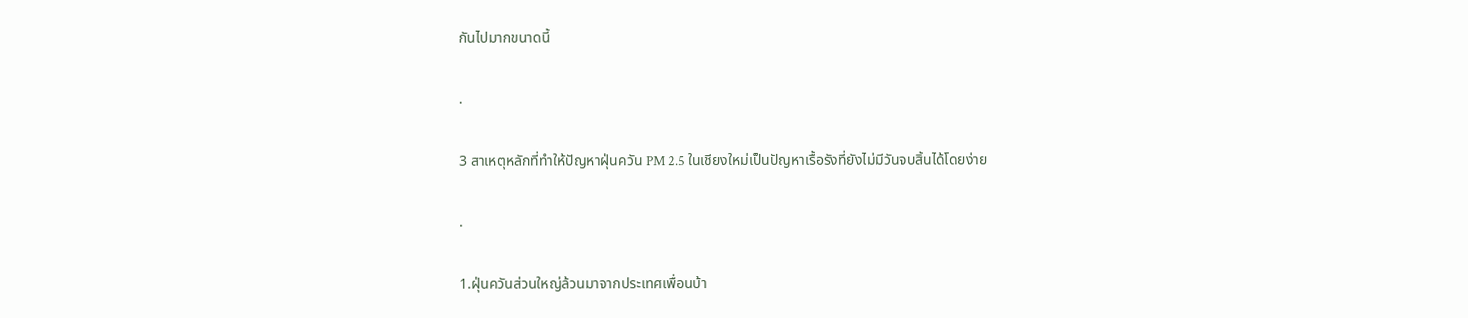กันไปมากขนาดนี้

.

3 สาเหตุหลักที่ทำให้ปัญหาฝุ่นควัน PM 2.5 ในเชียงใหม่เป็นปัญหาเรื้อรังที่ยังไม่มีวันจบสิ้นได้โดยง่าย

.

1.ฝุ่นควันส่วนใหญ่ล้วนมาจากประเทศเพื่อนบ้า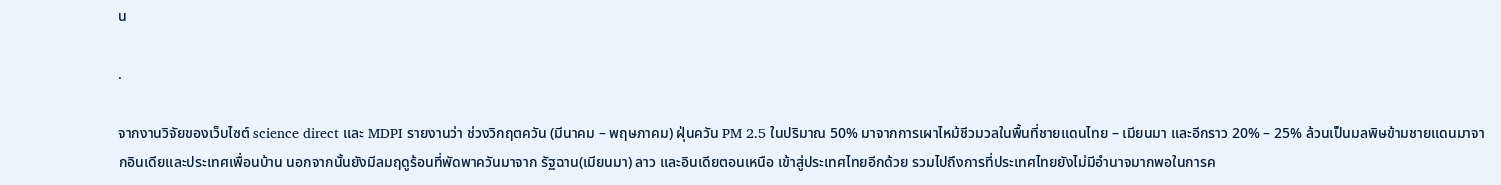น

.

จากงานวิจัยของเว็บไซต์ science direct และ MDPI รายงานว่า ช่วงวิกฤตควัน (มีนาคม – พฤษภาคม) ฝุ่นควัน PM 2.5 ในปริมาณ 50% มาจากการเผาไหม้ชีวมวลในพื้นที่ชายแดนไทย – เมียนมา และอีกราว 20% – 25% ล้วนเป็นมลพิษข้ามชายแดนมาจากอินเดียและประเทศเพื่อนบ้าน นอกจากนั้นยังมีลมฤดูร้อนที่พัดพาควันมาจาก รัฐฉาน(เมียนมา) ลาว และอินเดียตอนเหนือ เข้าสู่ประเทศไทยอีกด้วย รวมไปถึงการที่ประเทศไทยยังไม่มีอำนาจมากพอในการค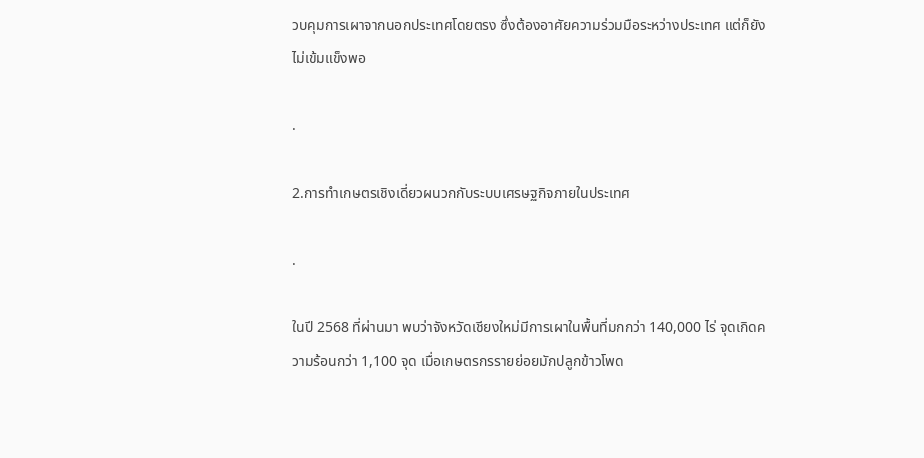วบคุมการเผาจากนอกประเทศโดยตรง ซึ่งต้องอาศัยความร่วมมือระหว่างประเทศ แต่ก็ยังไม่เข้มแข็งพอ

.

2.การทำเกษตรเชิงเดี่ยวผนวกกับระบบเศรษฐกิจภายในประเทศ

.

ในปี 2568 ที่ผ่านมา พบว่าจังหวัดเชียงใหม่มีการเผาในพื้นที่มกกว่า 140,000 ไร่ จุดเกิดความร้อนกว่า 1,100 จุด เมื่อเกษตรกรรายย่อยมักปลูกข้าวโพด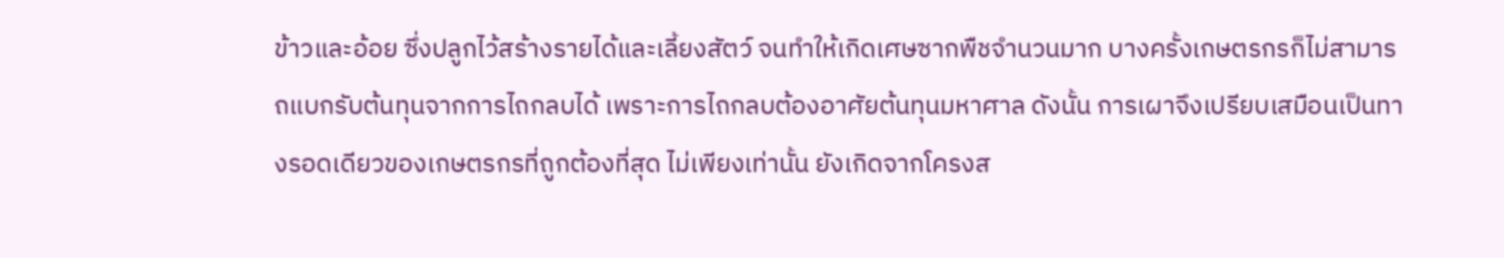ข้าวและอ้อย ซึ่งปลูกไว้สร้างรายได้และเลี้ยงสัตว์ จนทำให้เกิดเศษซากพืชจำนวนมาก บางครั้งเกษตรกรก็ไม่สามารถแบกรับต้นทุนจากการไถกลบได้ เพราะการไถกลบต้องอาศัยต้นทุนมหาศาล ดังนั้น การเผาจึงเปรียบเสมือนเป็นทางรอดเดียวของเกษตรกรที่ถูกต้องที่สุด ไม่เพียงเท่านั้น ยังเกิดจากโครงส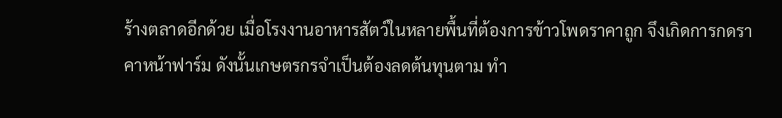ร้างตลาดอีกด้วย เมื่อโรงงานอาหารสัตว์ในหลายพื้นที่ต้องการข้าวโพดราคาถูก จึงเกิดการกดราคาหน้าฟาร์ม ดังนั้นเกษตรกรจำเป็นต้องลดต้นทุนตาม ทำ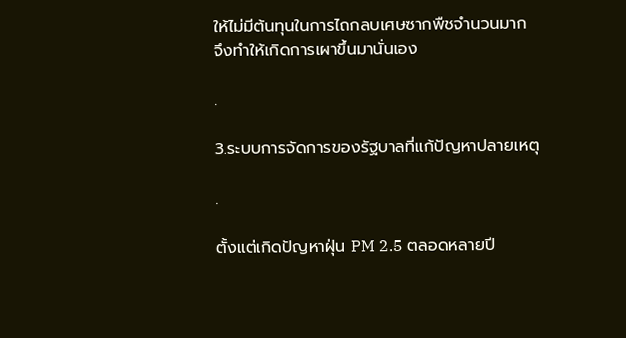ให้ไม่มีต้นทุนในการไถกลบเศษซากพืชจำนวนมาก จึงทำให้เกิดการเผาขึ้นมานั่นเอง

.

3.ระบบการจัดการของรัฐบาลที่แก้ปัญหาปลายเหตุ

.

ตั้งแต่เกิดปัญหาฝุ่น PM 2.5 ตลอดหลายปี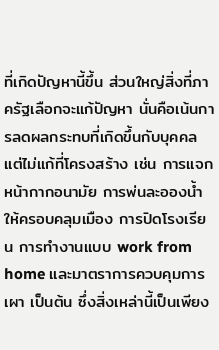ที่เกิดปัญหานี้ขึ้น ส่วนใหญ่สิ่งที่ภาครัฐเลือกจะแก้ปัญหา นั่นคือเน้นการลดผลกระทบที่เกิดขึ้นกับบุคคล แต่ไม่แก้ที่โครงสร้าง เช่น การแจกหน้ากากอนามัย การพ่นละอองน้ำให้ครอบคลุมเมือง การปิดโรงเรียน การทำงานแบบ work from home และมาตราการควบคุมการเผา เป็นต้น ซึ่งสิ่งเหล่านี้เป็นเพียง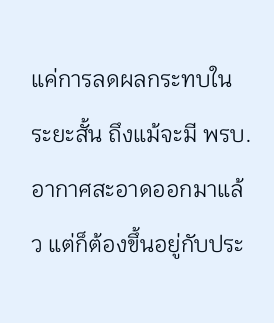แค่การลดผลกระทบในระยะสั้น ถึงแม้จะมี พรบ.อากาศสะอาดออกมาแล้ว แต่ก็ต้องขึ้นอยู่กับประ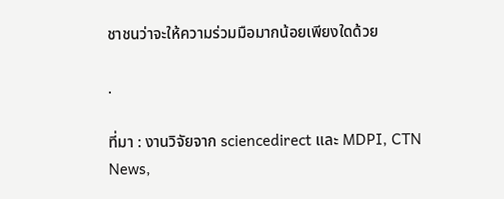ชาชนว่าจะให้ความร่วมมือมากน้อยเพียงใดด้วย

.

ที่มา : งานวิจัยจาก sciencedirect และ MDPI, CTN News,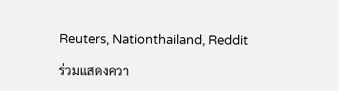Reuters, Nationthailand, Reddit

ร่วมแสดงควา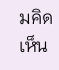มคิดเห็น